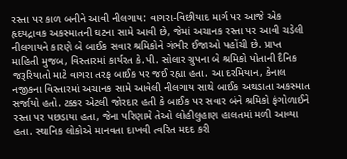રસ્તા પર કાળ બનીને આવી નીલગાય: વાગરા-વિછીયાદ માર્ગ પર આજે એક હૃદયદ્રાવક અકસ્માતની ઘટના સામે આવી છે, જેમાં અચાનક રસ્તા પર આવી ચડેલી નીલગાયને કારણે બે બાઈક સવાર શ્રમિકોને ગંભીર ઈજાઓ પહોંચી છે. પ્રાપ્ત માહિતી મુજબ, વિસ્તારમાં કાર્યરત કે.પી. સોલાર ગ્રુપના બે શ્રમિકો પોતાની દૈનિક જરૂરિયાતો માટે વાગરા તરફ બાઈક પર જઈ રહ્યા હતા. આ દરમિયાન, કેનાલ નજીકના વિસ્તારમાં અચાનક સામે આવેલી નીલગાય સાથે બાઈક અથડાતા અકસ્માત સર્જાયો હતો. ટક્કર એટલી જોરદાર હતી કે બાઈક પર સવાર બંને શ્રમિકો ફંગોળાઈને રસ્તા પર પછડાયા હતા, જેના પરિણામે તેઓ લોહીલુહાણ હાલતમાં મળી આવ્યા હતા. સ્થાનિક લોકોએ માનવતા દાખવી ત્વરિત મદદ કરી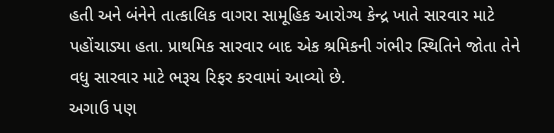હતી અને બંનેને તાત્કાલિક વાગરા સામૂહિક આરોગ્ય કેન્દ્ર ખાતે સારવાર માટે પહોંચાડ્યા હતા. પ્રાથમિક સારવાર બાદ એક શ્રમિકની ગંભીર સ્થિતિને જોતા તેને વધુ સારવાર માટે ભરૂચ રિફર કરવામાં આવ્યો છે.
અગાઉ પણ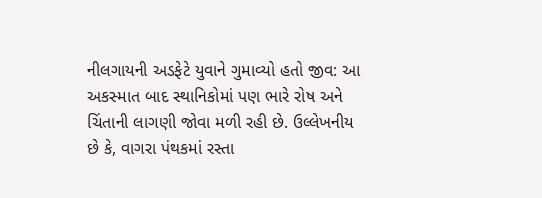નીલગાયની અડફેટે યુવાને ગુમાવ્યો હતો જીવ: આ અકસ્માત બાદ સ્થાનિકોમાં પણ ભારે રોષ અને ચિંતાની લાગણી જોવા મળી રહી છે. ઉલ્લેખનીય છે કે, વાગરા પંથકમાં રસ્તા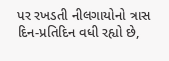પર રખડતી નીલગાયોનો ત્રાસ દિન-પ્રતિદિન વધી રહ્યો છે,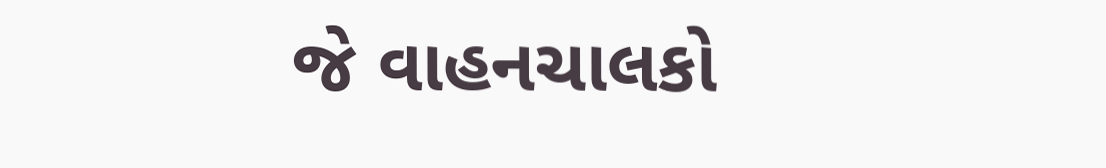જે વાહનચાલકો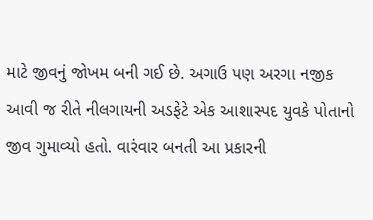માટે જીવનું જોખમ બની ગઈ છે. અગાઉ પણ અરગા નજીક આવી જ રીતે નીલગાયની અડફેટે એક આશાસ્પદ યુવકે પોતાનો જીવ ગુમાવ્યો હતો. વારંવાર બનતી આ પ્રકારની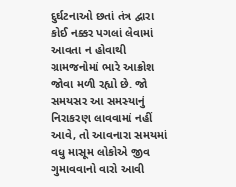દુર્ઘટનાઓ છતાં તંત્ર દ્વારા કોઈ નક્કર પગલાં લેવામાં આવતા ન હોવાથી ગ્રામજનોમાં ભારે આક્રોશ જોવા મળી રહ્યો છે. જો સમયસર આ સમસ્યાનું નિરાકરણ લાવવામાં નહીં આવે, તો આવનારા સમયમાં વધુ માસૂમ લોકોએ જીવ ગુમાવવાનો વારો આવી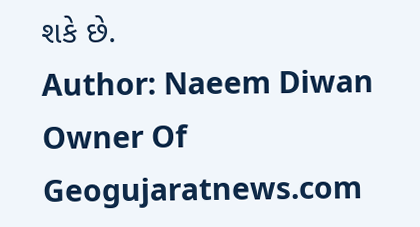શકે છે.
Author: Naeem Diwan
Owner Of Geogujaratnews.com